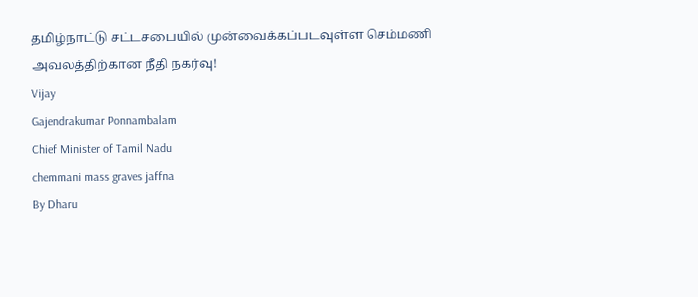தமிழ்நாட்டு சட்டசபையில் முன்வைக்கப்படவுள்ள செம்மணி அவலத்திற்கான நீதி நகர்வு!
Vijay
Gajendrakumar Ponnambalam
Chief Minister of Tamil Nadu
chemmani mass graves jaffna
By Dharu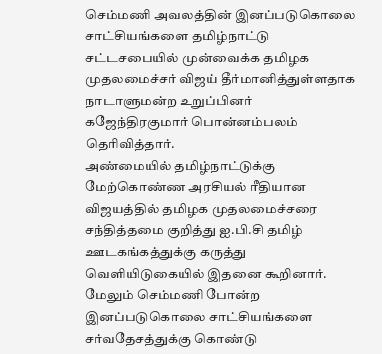செம்மணி அவலத்தின் இனப்படுகொலை சாட்சியங்களை தமிழ்நாட்டு சட்டசபையில் முன்வைக்க தமிழக முதலமைச்சர் விஜய் தீர்மானித்துள்ளதாக நாடாளுமன்ற உறுப்பினர் கஜேந்திரகுமார் பொன்னம்பலம் தெரிவித்தார்.
அண்மையில் தமிழ்நாட்டுக்கு மேற்கொண்ண அரசியல் ரீதியான விஜயத்தில் தமிழக முதலமைச்சரை சந்தித்தமை குறித்து ஐ.பி.சி தமிழ் ஊடகங்கத்துக்கு கருத்து வெளியிடுகையில் இதனை கூறினார்.
மேலும் செம்மணி போன்ற இனப்படுகொலை சாட்சியங்களை சர்வதேசத்துக்கு கொண்டு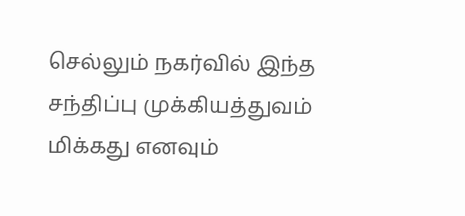செல்லும் நகர்வில் இந்த சந்திப்பு முக்கியத்துவம் மிக்கது எனவும்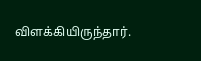விளக்கியிருந்தார்.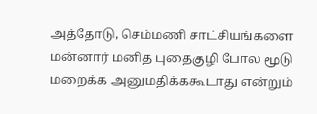அத்தோடு, செம்மணி சாட்சியங்களை மன்னார் மனித புதைகுழி போல மூடு மறைக்க அனுமதிக்ககூடாது என்றும்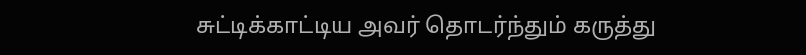சுட்டிக்காட்டிய அவர் தொடர்ந்தும் கருத்து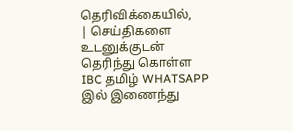தெரிவிக்கையில்,
| செய்திகளை உடனுக்குடன் தெரிந்து கொள்ள IBC தமிழ் WHATSAPP இல் இணைந்து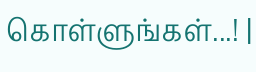கொள்ளுங்கள்...! |